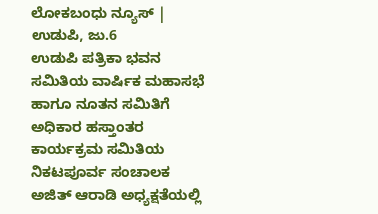ಲೋಕಬಂಧು ನ್ಯೂಸ್ | ಉಡುಪಿ, ಜು.6
ಉಡುಪಿ ಪತ್ರಿಕಾ ಭವನ ಸಮಿತಿಯ ವಾರ್ಷಿಕ ಮಹಾಸಭೆ ಹಾಗೂ ನೂತನ ಸಮಿತಿಗೆ ಅಧಿಕಾರ ಹಸ್ತಾಂತರ ಕಾರ್ಯಕ್ರಮ ಸಮಿತಿಯ ನಿಕಟಪೂರ್ವ ಸಂಚಾಲಕ ಅಜಿತ್ ಆರಾಡಿ ಅಧ್ಯಕ್ಷತೆಯಲ್ಲಿ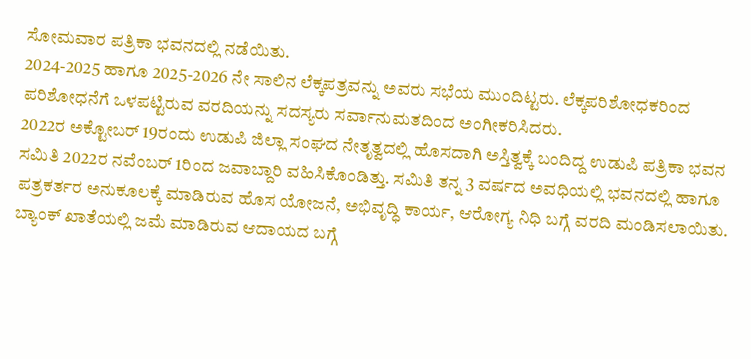ಸೋಮವಾರ ಪತ್ರಿಕಾ ಭವನದಲ್ಲಿ ನಡೆಯಿತು.
2024-2025 ಹಾಗೂ 2025-2026 ನೇ ಸಾಲಿನ ಲೆಕ್ಕಪತ್ರವನ್ನು ಅವರು ಸಭೆಯ ಮುಂದಿಟ್ಟರು. ಲೆಕ್ಕಪರಿಶೋಧಕರಿಂದ ಪರಿಶೋಧನೆಗೆ ಒಳಪಟ್ಟಿರುವ ವರದಿಯನ್ನು ಸದಸ್ಯರು ಸರ್ವಾನುಮತದಿಂದ ಅಂಗೀಕರಿಸಿದರು.
2022ರ ಅಕ್ಟೋಬರ್ 19ರಂದು ಉಡುಪಿ ಜಿಲ್ಲಾ ಸಂಘದ ನೇತೃತ್ವದಲ್ಲಿ ಹೊಸದಾಗಿ ಅಸ್ತಿತ್ವಕ್ಕೆ ಬಂದಿದ್ದ ಉಡುಪಿ ಪತ್ರಿಕಾ ಭವನ ಸಮಿತಿ 2022ರ ನವೆಂಬರ್ 1ರಿಂದ ಜವಾಬ್ದಾರಿ ವಹಿಸಿಕೊಂಡಿತ್ತು. ಸಮಿತಿ ತನ್ನ 3 ವರ್ಷದ ಅವಧಿಯಲ್ಲಿ ಭವನದಲ್ಲಿ ಹಾಗೂ ಪತ್ರಕರ್ತರ ಅನುಕೂಲಕ್ಕೆ ಮಾಡಿರುವ ಹೊಸ ಯೋಜನೆ, ಅಭಿವೃದ್ಧಿ ಕಾರ್ಯ, ಆರೋಗ್ಯ ನಿಧಿ ಬಗ್ಗೆ ವರದಿ ಮಂಡಿಸಲಾಯಿತು.
ಬ್ಯಾಂಕ್ ಖಾತೆಯಲ್ಲಿ ಜಮೆ ಮಾಡಿರುವ ಆದಾಯದ ಬಗ್ಗೆ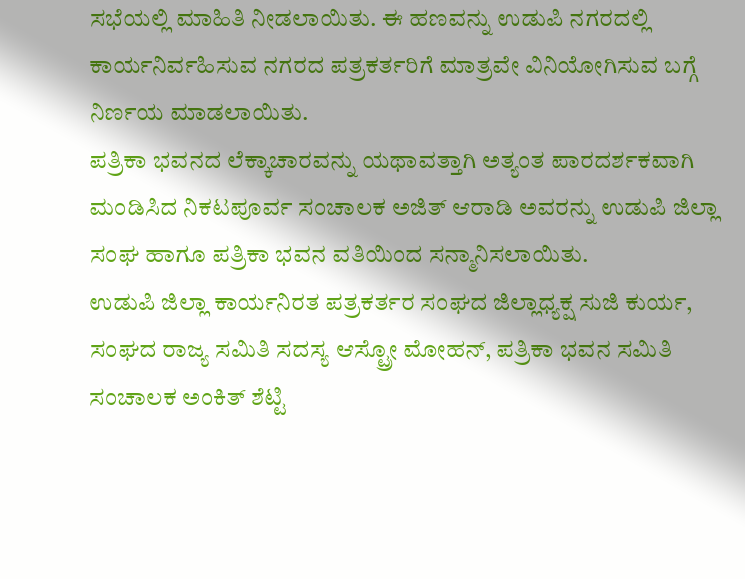ಸಭೆಯಲ್ಲಿ ಮಾಹಿತಿ ನೀಡಲಾಯಿತು. ಈ ಹಣವನ್ನು ಉಡುಪಿ ನಗರದಲ್ಲಿ ಕಾರ್ಯನಿರ್ವಹಿಸುವ ನಗರದ ಪತ್ರಕರ್ತರಿಗೆ ಮಾತ್ರವೇ ವಿನಿಯೋಗಿಸುವ ಬಗ್ಗೆ ನಿರ್ಣಯ ಮಾಡಲಾಯಿತು.
ಪತ್ರಿಕಾ ಭವನದ ಲೆಕ್ಕಾಚಾರವನ್ನು ಯಥಾವತ್ತಾಗಿ ಅತ್ಯಂತ ಪಾರದರ್ಶಕವಾಗಿ ಮಂಡಿಸಿದ ನಿಕಟಪೂರ್ವ ಸಂಚಾಲಕ ಅಜಿತ್ ಆರಾಡಿ ಅವರನ್ನು ಉಡುಪಿ ಜಿಲ್ಲಾ ಸಂಘ ಹಾಗೂ ಪತ್ರಿಕಾ ಭವನ ವತಿಯಿಂದ ಸನ್ಮಾನಿಸಲಾಯಿತು.
ಉಡುಪಿ ಜಿಲ್ಲಾ ಕಾರ್ಯನಿರತ ಪತ್ರಕರ್ತರ ಸಂಘದ ಜಿಲ್ಲಾಧ್ಯಕ್ಷ ಸುಜಿ ಕುರ್ಯ, ಸಂಘದ ರಾಜ್ಯ ಸಮಿತಿ ಸದಸ್ಯ ಆಸ್ಟ್ರೋ ಮೋಹನ್, ಪತ್ರಿಕಾ ಭವನ ಸಮಿತಿ ಸಂಚಾಲಕ ಅಂಕಿತ್ ಶೆಟ್ಟಿ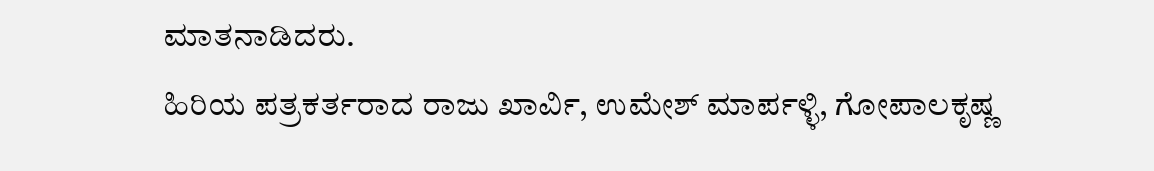ಮಾತನಾಡಿದರು.
ಹಿರಿಯ ಪತ್ರಕರ್ತರಾದ ರಾಜು ಖಾರ್ವಿ, ಉಮೇಶ್ ಮಾರ್ಪಳ್ಳಿ, ಗೋಪಾಲಕೃಷ್ಣ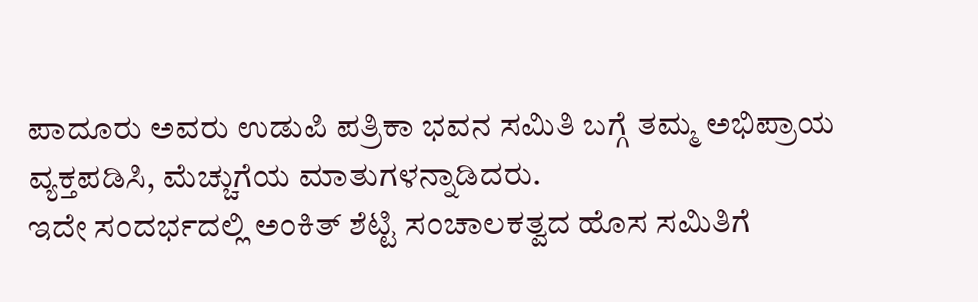ಪಾದೂರು ಅವರು ಉಡುಪಿ ಪತ್ರಿಕಾ ಭವನ ಸಮಿತಿ ಬಗ್ಗೆ ತಮ್ಮ ಅಭಿಪ್ರಾಯ ವ್ಯಕ್ತಪಡಿಸಿ, ಮೆಚ್ಚುಗೆಯ ಮಾತುಗಳನ್ನಾಡಿದರು.
ಇದೇ ಸಂದರ್ಭದಲ್ಲಿ ಅಂಕಿತ್ ಶೆಟ್ಟಿ ಸಂಚಾಲಕತ್ವದ ಹೊಸ ಸಮಿತಿಗೆ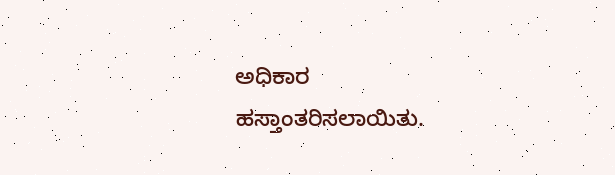ಅಧಿಕಾರ ಹಸ್ತಾಂತರಿಸಲಾಯಿತು.